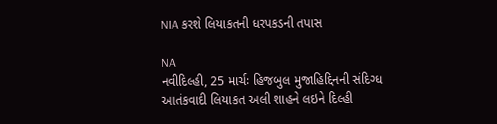NIA કરશે લિયાકતની ધરપકડની તપાસ

NA
નવીદિલ્હી, 25 માર્ચઃ હિજબુલ મુજાહિદ્દિનની સંદિગ્ધ આતંકવાદી લિયાકત અલી શાહને લઇને દિલ્હી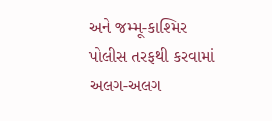અને જમ્મૂ-કાશ્મિર પોલીસ તરફથી કરવામાં અલગ-અલગ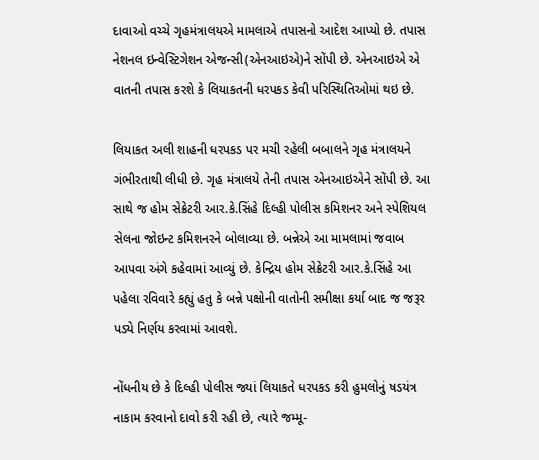દાવાઓ વચ્ચે ગૃહમંત્રાલયએ મામલાએ તપાસનો આદેશ આપ્યો છે. તપાસ નેશનલ ઇન્વેસ્ટિગેશન એજન્સી(એનઆઇએ)ને સોંપી છે. એનઆઇએ એ વાતની તપાસ કરશે કે લિયાકતની ધરપકડ કેવી પરિસ્થિતિઓમાં થઇ છે.

લિયાકત અલી શાહની ધરપકડ પર મચી રહેલી બબાલને ગૃહ મંત્રાલયને ગંભીરતાથી લીધી છે. ગૃહ મંત્રાલયે તેની તપાસ એનઆઇએને સોંપી છે. આ સાથે જ હોમ સેક્રેટરી આર.કે.સિંહે દિલ્હી પોલીસ કમિશનર અને સ્પેશિયલ સેલના જોઇન્ટ કમિશનરને બોલાવ્યા છે. બન્નેએ આ મામલામાં જવાબ આપવા અંગે કહેવામાં આવ્યું છે. કેન્દ્રિય હોમ સેક્રેટરી આર.કે.સિંહે આ પહેલા રવિવારે કહ્યું હતુ કે બન્ને પક્ષોની વાતોની સમીક્ષા કર્યા બાદ જ જરૂર પડ્યે નિર્ણય કરવામાં આવશે.

નોંધનીય છે કે દિલ્હી પોલીસ જ્યાં લિયાકતે ધરપકડ કરી હુમલોનું ષડયંત્ર નાકામ કરવાનો દાવો કરી રહી છે, ત્યારે જમ્મૂ-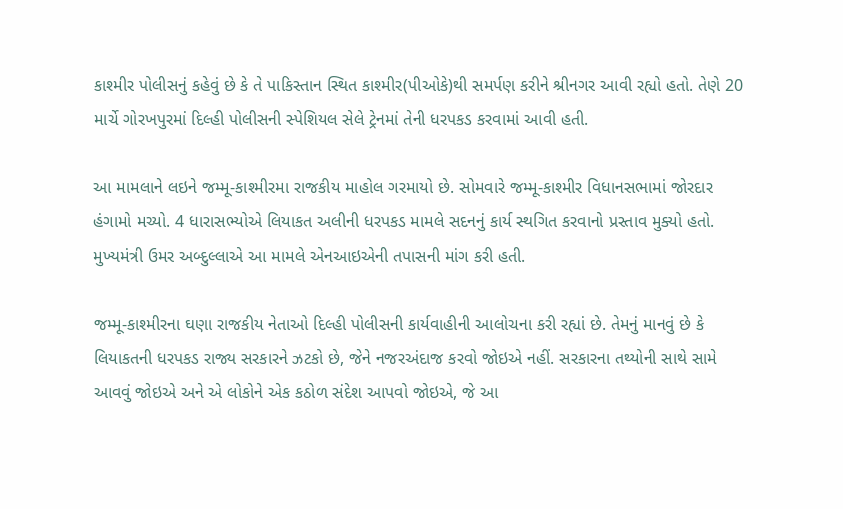કાશ્મીર પોલીસનું કહેવું છે કે તે પાકિસ્તાન સ્થિત કાશ્મીર(પીઓકે)થી સમર્પણ કરીને શ્રીનગર આવી રહ્યો હતો. તેણે 20 માર્ચે ગોરખપુરમાં દિલ્હી પોલીસની સ્પેશિયલ સેલે ટ્રેનમાં તેની ધરપકડ કરવામાં આવી હતી.

આ મામલાને લઇને જમ્મૂ-કાશ્મીરમા રાજકીય માહોલ ગરમાયો છે. સોમવારે જમ્મૂ-કાશ્મીર વિધાનસભામાં જોરદાર હંગામો મચ્યો. 4 ધારાસભ્યોએ લિયાકત અલીની ધરપકડ મામલે સદનનું કાર્ય સ્થગિત કરવાનો પ્રસ્તાવ મુક્યો હતો. મુખ્યમંત્રી ઉમર અબ્દુલ્લાએ આ મામલે એનઆઇએની તપાસની માંગ કરી હતી.

જમ્મૂ-કાશ્મીરના ઘણા રાજકીય નેતાઓ દિલ્હી પોલીસની કાર્યવાહીની આલોચના કરી રહ્યાં છે. તેમનું માનવું છે કે લિયાકતની ધરપકડ રાજ્ય સરકારને ઝટકો છે, જેને નજરઅંદાજ કરવો જોઇએ નહીં. સરકારના તથ્યોની સાથે સામે આવવું જોઇએ અને એ લોકોને એક કઠોળ સંદેશ આપવો જોઇએ, જે આ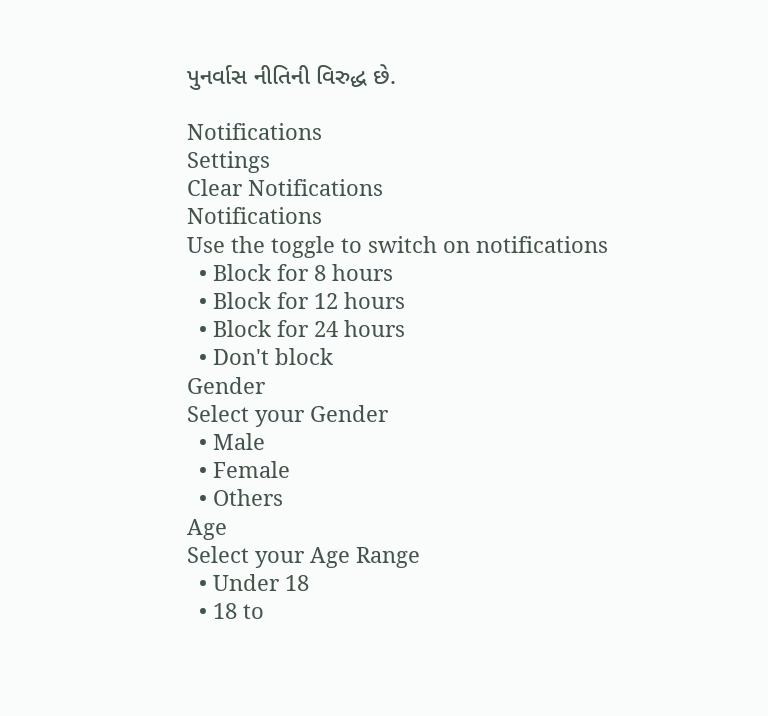પુનર્વાસ નીતિની વિરુદ્ધ છે.

Notifications
Settings
Clear Notifications
Notifications
Use the toggle to switch on notifications
  • Block for 8 hours
  • Block for 12 hours
  • Block for 24 hours
  • Don't block
Gender
Select your Gender
  • Male
  • Female
  • Others
Age
Select your Age Range
  • Under 18
  • 18 to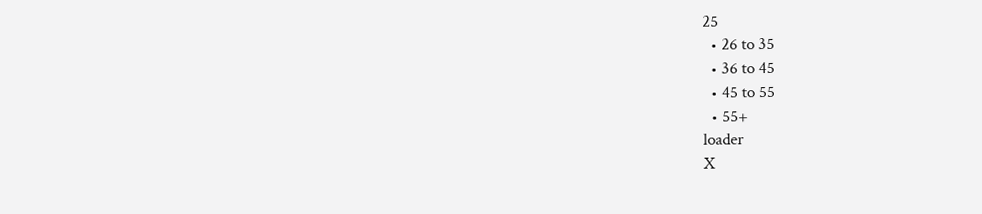25
  • 26 to 35
  • 36 to 45
  • 45 to 55
  • 55+
loader
X